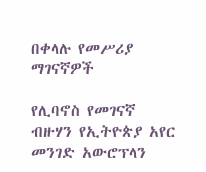በቀላሉ የመሥሪያ ማገናኛዎች

የሊባኖስ የመገናኛ ብዙሃን የኢትዮጵያ አየር መንገድ አውሮፕላን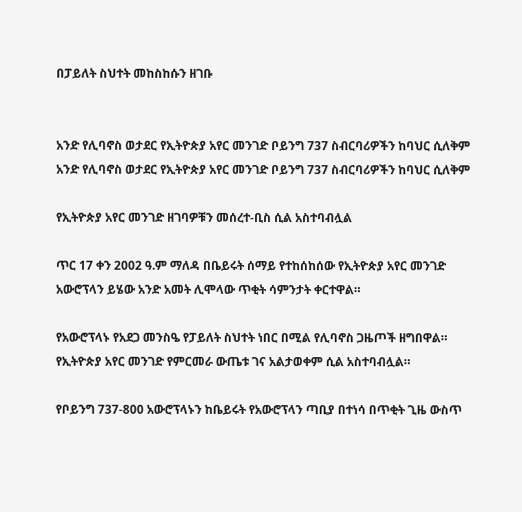በፓይለት ስህተት መከስከሱን ዘገቡ


አንድ የሊባኖስ ወታደር የኢትዮጵያ አየር መንገድ ቦይንግ 737 ስብርባሪዎችን ከባህር ሲለቅም
አንድ የሊባኖስ ወታደር የኢትዮጵያ አየር መንገድ ቦይንግ 737 ስብርባሪዎችን ከባህር ሲለቅም

የኢትዮጵያ አየር መንገድ ዘገባዎቹን መሰረተ-ቢስ ሲል አስተባብሏል

ጥር 17 ቀን 2002 ዓ.ም ማለዳ በቤይሩት ሰማይ የተከሰከሰው የኢትዮጵያ አየር መንገድ አውሮፕላን ይሄው አንድ አመት ሊሞላው ጥቂት ሳምንታት ቀርተዋል።

የአውሮፕላኑ የአደጋ መንስዔ የፓይለት ስህተት ነበር በሚል የሊባኖስ ጋዜጦች ዘግበዋል። የኢትዮጵያ አየር መንገድ የምርመራ ውጤቱ ገና አልታወቀም ሲል አስተባብሏል።

የቦይንግ 737-800 አውሮፕላኑን ከቤይሩት የአውሮፕላን ጣቢያ በተነሳ በጥቂት ጊዜ ውስጥ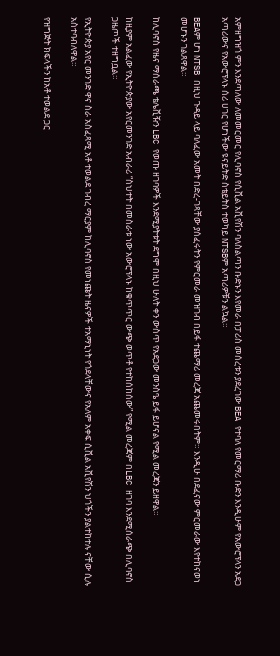አምዘግዝጎ ምን እንደጣለው ለመመርመር የሊባኖስ የሲቪል አቪየሽን ባለስልጣን ቡድኑን እየመራ በፓሪስ መሰረቱን ያደረገው BEA የተባለ የመርማሪ ቡድን እንዲሁም የአውሮፕላን አደጋ አጣሪውና የአውሮፕላኑ ሰሪ ሀገር የሆነችው ዩናይትድ ስቴይትስ ተወካይ NTSBም አጣሪዎቹን ልኳል።

BEAም ሆነ NTSB በዚህ ጉዳይ ላይ ባለፈው አመት በድረ-ገጻቸው ያሰፈሩትን የምርመራ መዝገብ በይፋ ተጨማሪ መረጃ አጨመሩበትም። እንዲሁ በደፈናው ምርመራው እየተከናወነ መሆኑን ገልጸዋል።

ከሊባኖስ የዜና ማሰራጫ ቴሌቪዥን LBC የወጡ ዘገባዎች እንደሚያትቱት ደግሞ በዚህ ሁለት ቀን ውስጥ የአደጋው መንስዔ ይፋ ይሆናል የሚል መረጃን ይዘዋል።

ከዚያም አልፈው የኢትዮጵያው አየርመንገድ አብራሪ “ስህተት በመስራቱ ነው አውሮፕላኑ ከቁጥጥር ውጭ ወጥቶ የተከሰከሰው” የሚል መረጃም በLBC ዘገባ እንደሚሰራጭ በሊባኖስ ጋዜጦች ተዘግቧል።

የኢትዮጵያ አየር መንገድ ዋና ስራ አስፈጻሚ አቶ ተወልደ ገብረ ማርያም ከሊባኖስ የመነጩት ዜናዎች ተአማኒነት የጎደላቸውና የአለም አቀፍ ሲቪል አቪየሽን ህጎችን ያልተከተሉ ናቸው ሲሉ አስተባብለዋል።

የዝግጅት ክፍላችን ከአቶ ተወልደ ጋር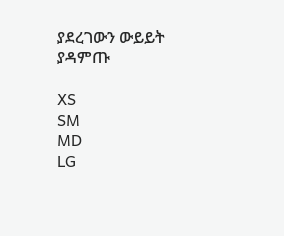ያደረገውን ውይይት ያዳምጡ

XS
SM
MD
LG